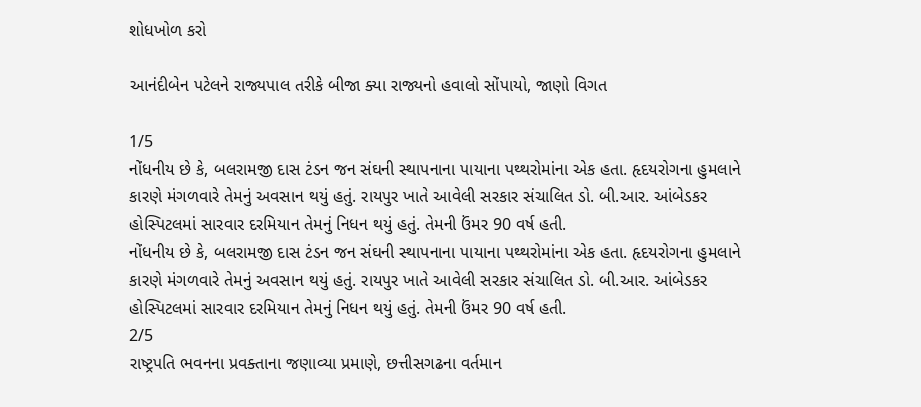શોધખોળ કરો

આનંદીબેન પટેલને રાજ્યપાલ તરીકે બીજા ક્યા રાજ્યનો હવાલો સોંપાયો, જાણો વિગત

1/5
નોંધનીય છે કે, બલરામજી દાસ ટંડન જન સંઘની સ્થાપનાના પાયાના પથ્થરોમાંના એક હતા. હૃદયરોગના હુમલાને કારણે મંગળવારે તેમનું અવસાન થયું હતું. રાયપુર ખાતે આવેલી સરકાર સંચાલિત ડો. બી.આર. આંબેડકર હોસ્પિટલમાં સારવાર દરમિયાન તેમનું નિધન થયું હતું. તેમની ઉંમર 90 વર્ષ હતી.
નોંધનીય છે કે, બલરામજી દાસ ટંડન જન સંઘની સ્થાપનાના પાયાના પથ્થરોમાંના એક હતા. હૃદયરોગના હુમલાને કારણે મંગળવારે તેમનું અવસાન થયું હતું. રાયપુર ખાતે આવેલી સરકાર સંચાલિત ડો. બી.આર. આંબેડકર હોસ્પિટલમાં સારવાર દરમિયાન તેમનું નિધન થયું હતું. તેમની ઉંમર 90 વર્ષ હતી.
2/5
રાષ્ટ્રપતિ ભવનના પ્રવક્તાના જણાવ્યા પ્રમાણે, છત્તીસગઢના વર્તમાન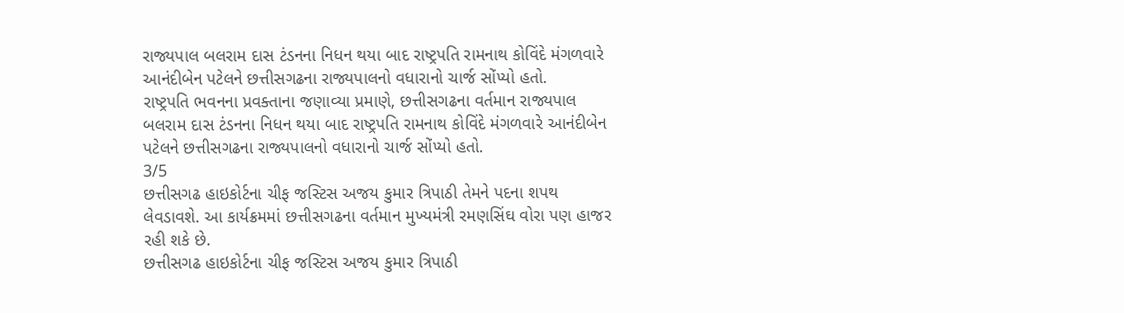રાજ્યપાલ બલરામ દાસ ટંડનના નિધન થયા બાદ રાષ્ટ્રપતિ રામનાથ કોવિંદે મંગળવારે આનંદીબેન પટેલને છત્તીસગઢના રાજ્યપાલનો વધારાનો ચાર્જ સોંપ્યો હતો.
રાષ્ટ્રપતિ ભવનના પ્રવક્તાના જણાવ્યા પ્રમાણે, છત્તીસગઢના વર્તમાન રાજ્યપાલ બલરામ દાસ ટંડનના નિધન થયા બાદ રાષ્ટ્રપતિ રામનાથ કોવિંદે મંગળવારે આનંદીબેન પટેલને છત્તીસગઢના રાજ્યપાલનો વધારાનો ચાર્જ સોંપ્યો હતો.
3/5
છત્તીસગઢ હાઇકોર્ટના ચીફ જસ્ટિસ અજય કુમાર ત્રિપાઠી તેમને પદના શપથ લેવડાવશે. આ કાર્યક્રમમાં છત્તીસગઢના વર્તમાન મુખ્યમંત્રી રમણસિંઘ વોરા પણ હાજર રહી શકે છે.
છત્તીસગઢ હાઇકોર્ટના ચીફ જસ્ટિસ અજય કુમાર ત્રિપાઠી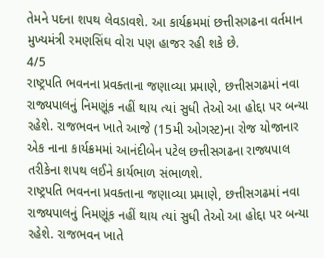તેમને પદના શપથ લેવડાવશે. આ કાર્યક્રમમાં છત્તીસગઢના વર્તમાન મુખ્યમંત્રી રમણસિંઘ વોરા પણ હાજર રહી શકે છે.
4/5
રાષ્ટ્રપતિ ભવનના પ્રવક્તાના જણાવ્યા પ્રમાણે, છત્તીસગઢમાં નવા રાજ્યપાલનું નિમણૂંક નહીં થાય ત્યાં સુધી તેઓ આ હોદ્દા પર બન્યા રહેશે. રાજભવન ખાતે આજે (15મી ઓગસ્ટ)ના રોજ યોજાનાર એક નાના કાર્યક્રમમાં આનંદીબેન પટેલ છત્તીસગઢના રાજ્યપાલ તરીકેના શપથ લઈને કાર્યભાળ સંભાળશે.
રાષ્ટ્રપતિ ભવનના પ્રવક્તાના જણાવ્યા પ્રમાણે, છત્તીસગઢમાં નવા રાજ્યપાલનું નિમણૂંક નહીં થાય ત્યાં સુધી તેઓ આ હોદ્દા પર બન્યા રહેશે. રાજભવન ખાતે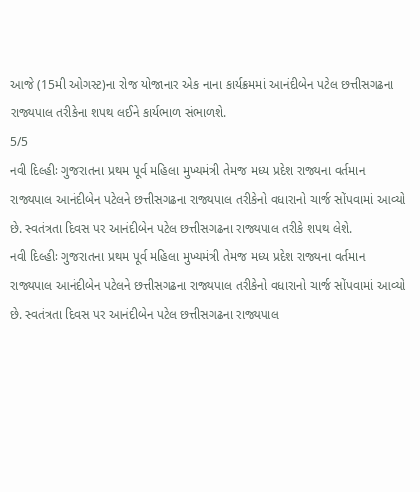આજે (15મી ઓગસ્ટ)ના રોજ યોજાનાર એક નાના કાર્યક્રમમાં આનંદીબેન પટેલ છત્તીસગઢના રાજ્યપાલ તરીકેના શપથ લઈને કાર્યભાળ સંભાળશે.
5/5
નવી દિલ્હીઃ ગુજરાતના પ્રથમ પૂર્વ મહિલા મુખ્યમંત્રી તેમજ મધ્ય પ્રદેશ રાજ્યના વર્તમાન રાજ્યપાલ આનંદીબેન પટેલને છત્તીસગઢના રાજ્યપાલ તરીકેનો વધારાનો ચાર્જ સોંપવામાં આવ્યો છે. સ્વતંત્રતા દિવસ પર આનંદીબેન પટેલ છત્તીસગઢના રાજ્યપાલ તરીકે શપથ લેશે.
નવી દિલ્હીઃ ગુજરાતના પ્રથમ પૂર્વ મહિલા મુખ્યમંત્રી તેમજ મધ્ય પ્રદેશ રાજ્યના વર્તમાન રાજ્યપાલ આનંદીબેન પટેલને છત્તીસગઢના રાજ્યપાલ તરીકેનો વધારાનો ચાર્જ સોંપવામાં આવ્યો છે. સ્વતંત્રતા દિવસ પર આનંદીબેન પટેલ છત્તીસગઢના રાજ્યપાલ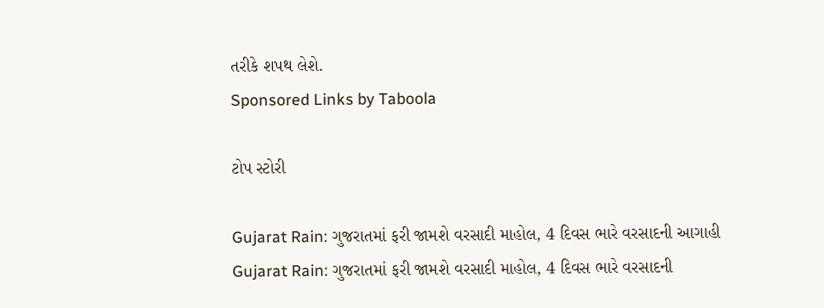તરીકે શપથ લેશે.
Sponsored Links by Taboola

ટોપ સ્ટોરી

Gujarat Rain: ગુજરાતમાં ફરી જામશે વરસાદી માહોલ, 4 દિવસ ભારે વરસાદની આગાહી
Gujarat Rain: ગુજરાતમાં ફરી જામશે વરસાદી માહોલ, 4 દિવસ ભારે વરસાદની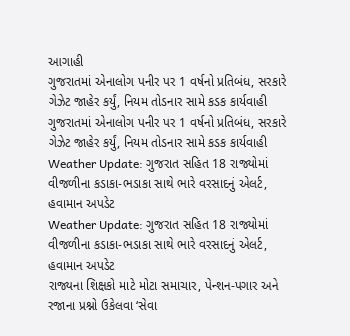આગાહી
ગુજરાતમાં એનાલોગ પનીર પર 1 વર્ષનો પ્રતિબંધ, સરકારે ગેઝેટ જાહેર કર્યું, નિયમ તોડનાર સામે કડક કાર્યવાહી
ગુજરાતમાં એનાલોગ પનીર પર 1 વર્ષનો પ્રતિબંધ, સરકારે ગેઝેટ જાહેર કર્યું, નિયમ તોડનાર સામે કડક કાર્યવાહી
Weather Update: ગુજરાત સહિત 18 રાજ્યોમાં વીજળીના કડાકા-ભડાકા સાથે ભારે વરસાદનું એલર્ટ, હવામાન અપડેટ
Weather Update: ગુજરાત સહિત 18 રાજ્યોમાં વીજળીના કડાકા-ભડાકા સાથે ભારે વરસાદનું એલર્ટ, હવામાન અપડેટ
રાજ્યના શિક્ષકો માટે મોટા સમાચાર, પેન્શન-પગાર અને રજાના પ્રશ્નો ઉકેલવા ‘સેવા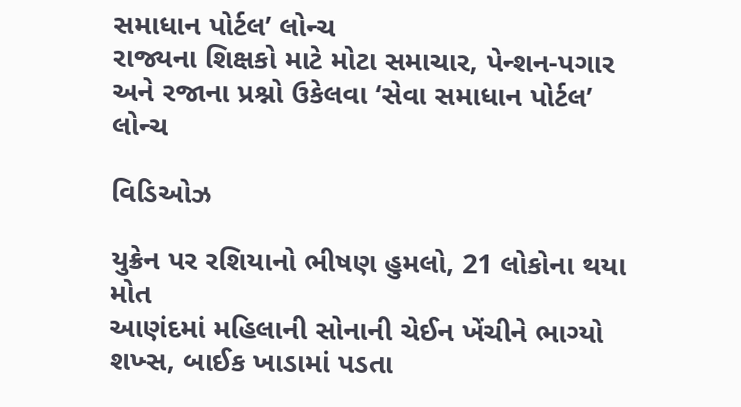સમાધાન પોર્ટલ’ લોન્ચ
રાજ્યના શિક્ષકો માટે મોટા સમાચાર, પેન્શન-પગાર અને રજાના પ્રશ્નો ઉકેલવા ‘સેવા સમાધાન પોર્ટલ’ લોન્ચ

વિડિઓઝ

યુક્રેન પર રશિયાનો ભીષણ હુમલો, 21 લોકોના થયા મોત
આણંદમાં મહિલાની સોનાની ચેઈન ખેંચીને ભાગ્યો શખ્સ, બાઈક ખાડામાં પડતા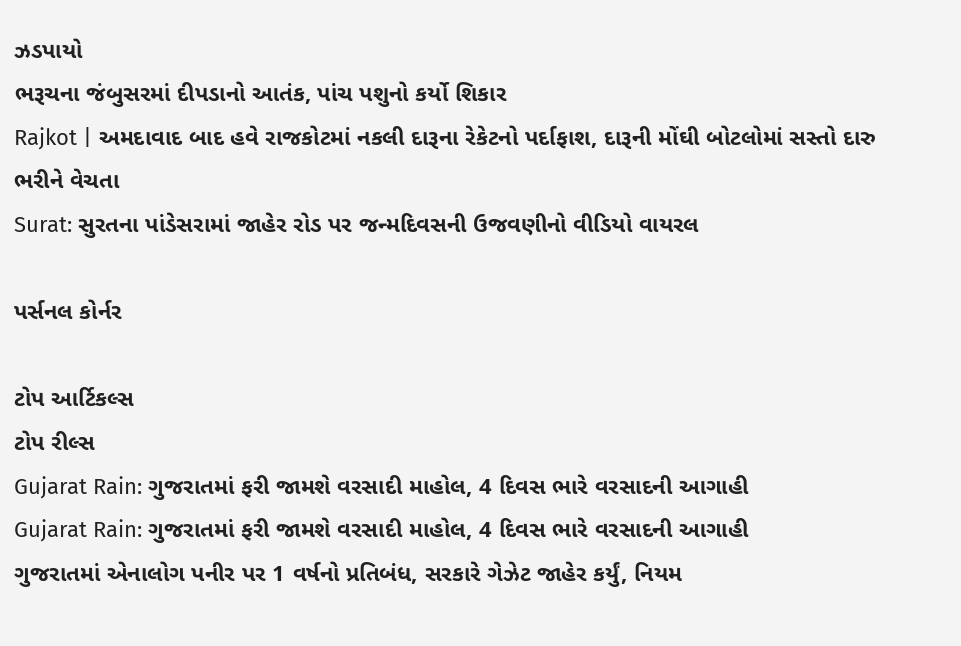ઝડપાયો
ભરૂચના જંબુસરમાં દીપડાનો આતંક, પાંચ પશુનો કર્યો શિકાર
Rajkot | અમદાવાદ બાદ હવે રાજકોટમાં નકલી દારૂના રેકેટનો પર્દાફાશ, દારૂની મોંઘી બોટલોમાં સસ્તો દારુ ભરીને વેચતા
Surat: સુરતના પાંડેસરામાં જાહેર રોડ પર જન્મદિવસની ઉજવણીનો વીડિયો વાયરલ

પર્સનલ કોર્નર

ટોપ આર્ટિકલ્સ
ટોપ રીલ્સ
Gujarat Rain: ગુજરાતમાં ફરી જામશે વરસાદી માહોલ, 4 દિવસ ભારે વરસાદની આગાહી
Gujarat Rain: ગુજરાતમાં ફરી જામશે વરસાદી માહોલ, 4 દિવસ ભારે વરસાદની આગાહી
ગુજરાતમાં એનાલોગ પનીર પર 1 વર્ષનો પ્રતિબંધ, સરકારે ગેઝેટ જાહેર કર્યું, નિયમ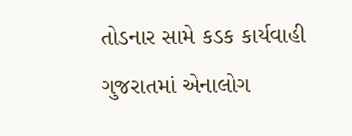તોડનાર સામે કડક કાર્યવાહી
ગુજરાતમાં એનાલોગ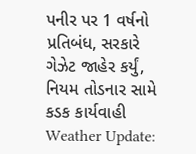પનીર પર 1 વર્ષનો પ્રતિબંધ, સરકારે ગેઝેટ જાહેર કર્યું, નિયમ તોડનાર સામે કડક કાર્યવાહી
Weather Update: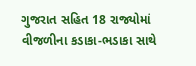ગુજરાત સહિત 18 રાજ્યોમાં વીજળીના કડાકા-ભડાકા સાથે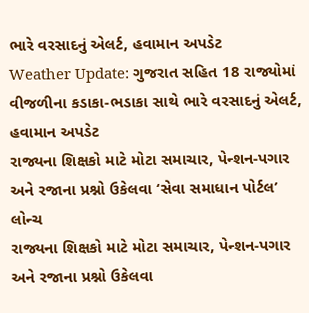ભારે વરસાદનું એલર્ટ, હવામાન અપડેટ
Weather Update: ગુજરાત સહિત 18 રાજ્યોમાં વીજળીના કડાકા-ભડાકા સાથે ભારે વરસાદનું એલર્ટ, હવામાન અપડેટ
રાજ્યના શિક્ષકો માટે મોટા સમાચાર, પેન્શન-પગાર અને રજાના પ્રશ્નો ઉકેલવા ‘સેવા સમાધાન પોર્ટલ’ લોન્ચ
રાજ્યના શિક્ષકો માટે મોટા સમાચાર, પેન્શન-પગાર અને રજાના પ્રશ્નો ઉકેલવા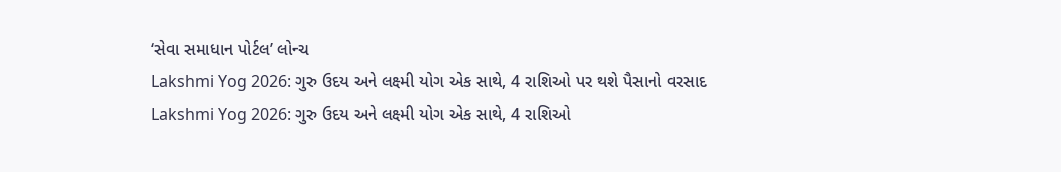‘સેવા સમાધાન પોર્ટલ’ લોન્ચ
Lakshmi Yog 2026: ગુરુ ઉદય અને લક્ષ્મી યોગ એક સાથે, 4 રાશિઓ પર થશે પૈસાનો વરસાદ
Lakshmi Yog 2026: ગુરુ ઉદય અને લક્ષ્મી યોગ એક સાથે, 4 રાશિઓ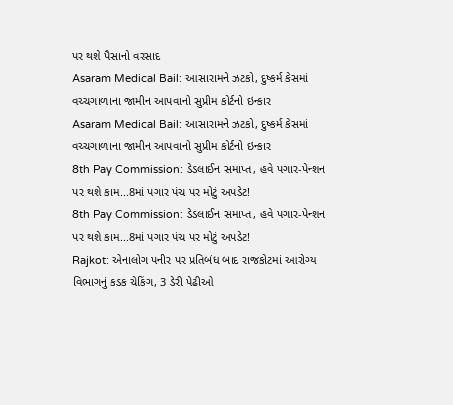પર થશે પૈસાનો વરસાદ
Asaram Medical Bail: આસારામને ઝટકો, દુષ્કર્મ કેસમાં વચ્ચગાળાના જામીન આપવાનો સુપ્રીમ કોર્ટનો ઇન્કાર
Asaram Medical Bail: આસારામને ઝટકો, દુષ્કર્મ કેસમાં વચ્ચગાળાના જામીન આપવાનો સુપ્રીમ કોર્ટનો ઇન્કાર
8th Pay Commission: ડેડલાઈન સમાપ્ત, હવે પગાર-પેન્શન પર થશે કામ...8માં પગાર પંચ પર મોટું અપડેટ!
8th Pay Commission: ડેડલાઈન સમાપ્ત, હવે પગાર-પેન્શન પર થશે કામ...8માં પગાર પંચ પર મોટું અપડેટ!
Rajkot: એનાલોગ પનીર પર પ્રતિબંધ બાદ રાજકોટમાં આરોગ્ય વિભાગનું કડક ચેકિંગ, 3 ડેરી પેઢીઓ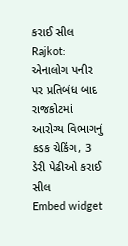કરાઈ સીલ
Rajkot: એનાલોગ પનીર પર પ્રતિબંધ બાદ રાજકોટમાં આરોગ્ય વિભાગનું કડક ચેકિંગ, 3 ડેરી પેઢીઓ કરાઈ સીલ
Embed widget